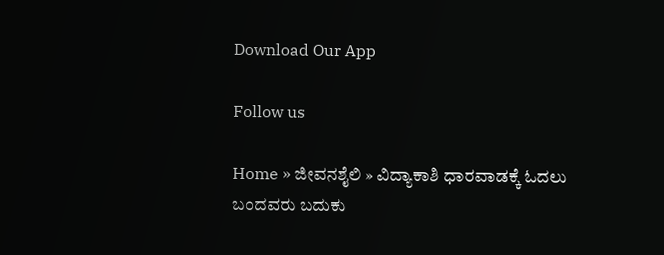Download Our App

Follow us

Home » ಜೀವನಶೈಲಿ » ವಿದ್ಯಾಕಾಶಿ ಧಾರವಾಡಕ್ಕೆ ಓದಲು ಬಂದವರು ಬದುಕು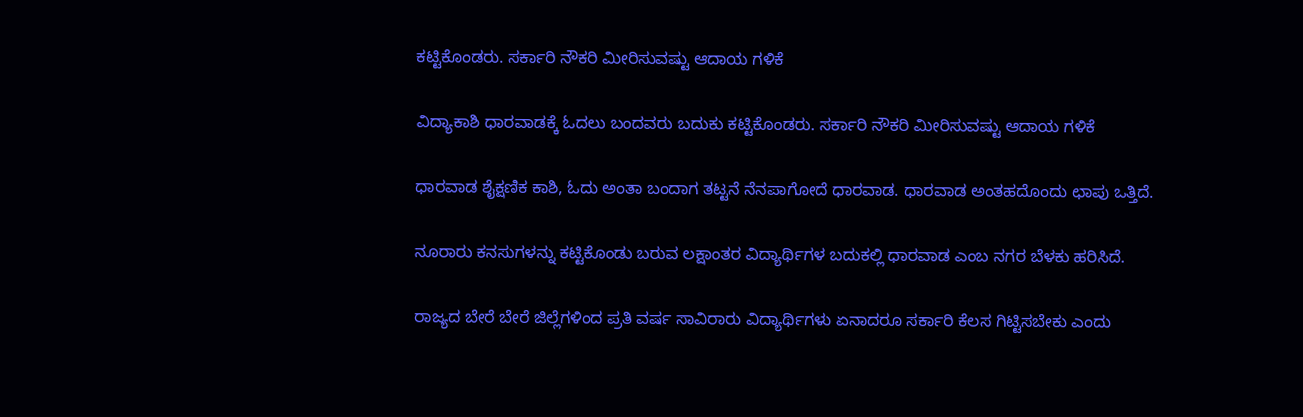ಕಟ್ಟಿಕೊಂಡರು. ಸರ್ಕಾರಿ ನೌಕರಿ ಮೀರಿಸುವಷ್ಟು ಆದಾಯ ಗಳಿಕೆ

ವಿದ್ಯಾಕಾಶಿ ಧಾರವಾಡಕ್ಕೆ ಓದಲು ಬಂದವರು ಬದುಕು ಕಟ್ಟಿಕೊಂಡರು. ಸರ್ಕಾರಿ ನೌಕರಿ ಮೀರಿಸುವಷ್ಟು ಆದಾಯ ಗಳಿಕೆ

ಧಾರವಾಡ ಶೈಕ್ಷಣಿಕ ಕಾಶಿ, ಓದು ಅಂತಾ ಬಂದಾಗ ತಟ್ಟನೆ ನೆನಪಾಗೋದೆ ಧಾರವಾಡ. ಧಾರವಾಡ ಅಂತಹದೊಂದು ಛಾಪು ಒತ್ತಿದೆ.

ನೂರಾರು ಕನಸುಗಳನ್ನು ಕಟ್ಟಿಕೊಂಡು ಬರುವ ಲಕ್ಷಾಂತರ ವಿದ್ಯಾರ್ಥಿಗಳ ಬದುಕಲ್ಲಿ ಧಾರವಾಡ ಎಂಬ ನಗರ ಬೆಳಕು ಹರಿಸಿದೆ.

ರಾಜ್ಯದ ಬೇರೆ ಬೇರೆ ಜಿಲ್ಲೆಗಳಿಂದ ಪ್ರತಿ ವರ್ಷ ಸಾವಿರಾರು ವಿದ್ಯಾರ್ಥಿಗಳು ಏನಾದರೂ ಸರ್ಕಾರಿ ಕೆಲಸ ಗಿಟ್ಟಿಸಬೇಕು ಎಂದು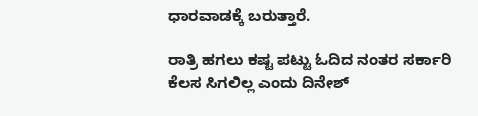ಧಾರವಾಡಕ್ಕೆ ಬರುತ್ತಾರೆ.

ರಾತ್ರಿ ಹಗಲು ಕಷ್ಟ ಪಟ್ಟು ಓದಿದ ನಂತರ ಸರ್ಕಾರಿ ಕೆಲಸ ಸಿಗಲಿಲ್ಲ ಎಂದು ದಿನೇಶ್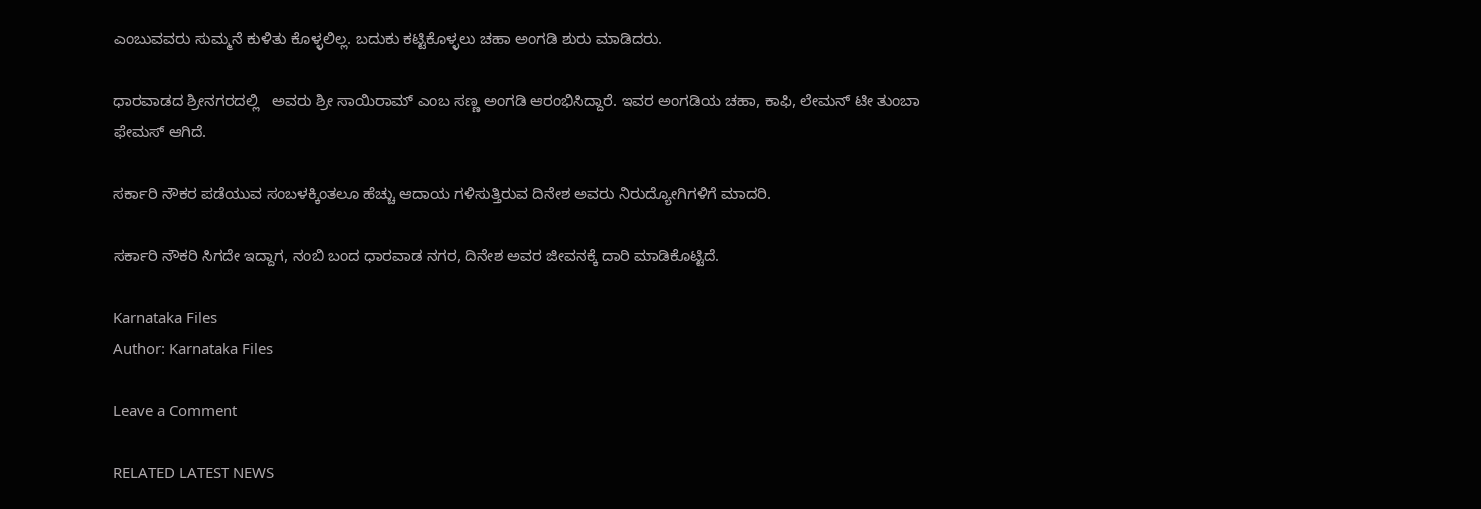ಎಂಬುವವರು ಸುಮ್ಮನೆ ಕುಳಿತು ಕೊಳ್ಳಲಿಲ್ಲ. ಬದುಕು ಕಟ್ಟಿಕೊಳ್ಳಲು ಚಹಾ ಅಂಗಡಿ ಶುರು ಮಾಡಿದರು.

ಧಾರವಾಡದ ಶ್ರೀನಗರದಲ್ಲಿ   ಅವರು ಶ್ರೀ ಸಾಯಿರಾಮ್ ಎಂಬ ಸಣ್ಣ ಅಂಗಡಿ ಆರಂಭಿಸಿದ್ದಾರೆ. ಇವರ ಅಂಗಡಿಯ ಚಹಾ, ಕಾಫಿ, ಲೇಮನ್ ಟೀ ತುಂಬಾ ಫೇಮಸ್ ಆಗಿದೆ.

ಸರ್ಕಾರಿ ನೌಕರ ಪಡೆಯುವ ಸಂಬಳಕ್ಕಿಂತಲೂ ಹೆಚ್ಚು ಆದಾಯ ಗಳಿಸುತ್ತಿರುವ ದಿನೇಶ ಅವರು ನಿರುದ್ಯೋಗಿಗಳಿಗೆ ಮಾದರಿ.

ಸರ್ಕಾರಿ ನೌಕರಿ ಸಿಗದೇ ಇದ್ದಾಗ, ನಂಬಿ ಬಂದ ಧಾರವಾಡ ನಗರ, ದಿನೇಶ ಅವರ ಜೀವನಕ್ಕೆ ದಾರಿ ಮಾಡಿಕೊಟ್ಟಿದೆ.

Karnataka Files
Author: Karnataka Files

Leave a Comment

RELATED LATEST NEWS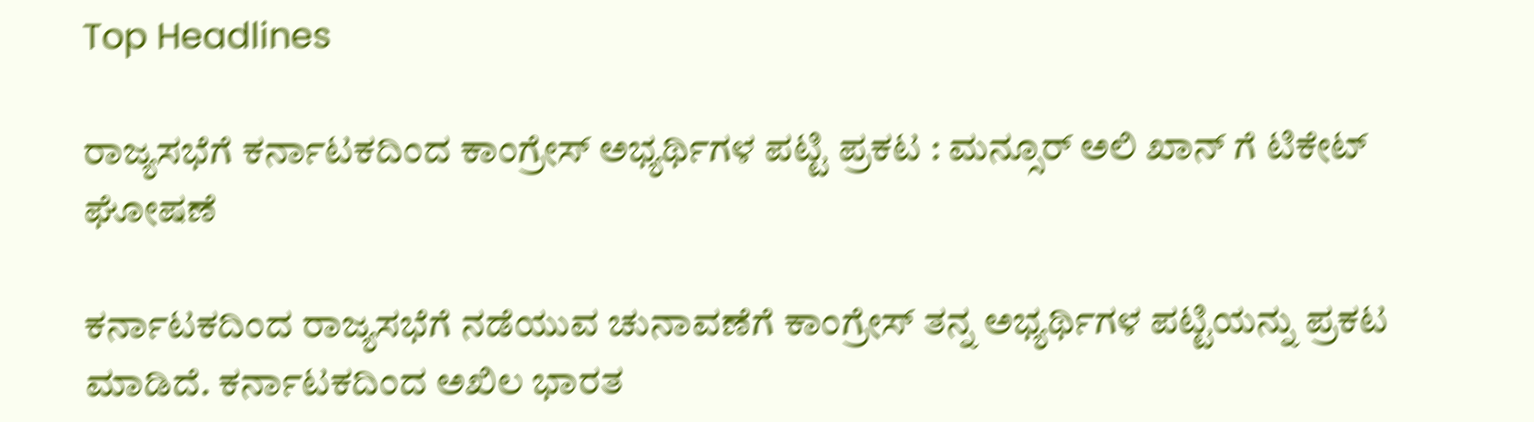Top Headlines

ರಾಜ್ಯಸಭೆಗೆ ಕರ್ನಾಟಕದಿಂದ ಕಾಂಗ್ರೇಸ್ ಅಭ್ಯರ್ಥಿಗಳ ಪಟ್ಟಿ ಪ್ರಕಟ : ಮನ್ಸೂರ್ ಅಲಿ ಖಾನ್ ಗೆ ಟಿಕೇಟ್ ಘೋಷಣೆ

ಕರ್ನಾಟಕದಿಂದ ರಾಜ್ಯಸಭೆಗೆ ನಡೆಯುವ ಚುನಾವಣೆಗೆ ಕಾಂಗ್ರೇಸ್ ತನ್ನ ಅಭ್ಯರ್ಥಿಗಳ ಪಟ್ಟಿಯನ್ನು ಪ್ರಕಟ ಮಾಡಿದೆ. ಕರ್ನಾಟಕದಿಂದ ಅಖಿಲ ಭಾರತ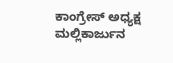ಕಾಂಗ್ರೇಸ್ ಅಧ್ಯಕ್ಷ ಮಲ್ಲಿಕಾರ್ಜುನ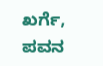ಖರ್ಗೆ, ಪವನ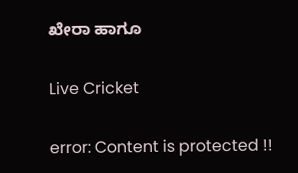ಖೇರಾ ಹಾಗೂ

Live Cricket

error: Content is protected !!